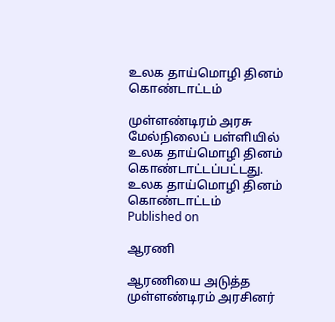உலக தாய்மொழி தினம் கொண்டாட்டம்

முள்ளண்டிரம் அரசு மேல்நிலைப் பள்ளியில் உலக தாய்மொழி தினம் கொண்டாட்டப்பட்டது.
உலக தாய்மொழி தினம் கொண்டாட்டம்
Published on

ஆரணி

ஆரணியை அடுத்த முள்ளண்டிரம் அரசினர்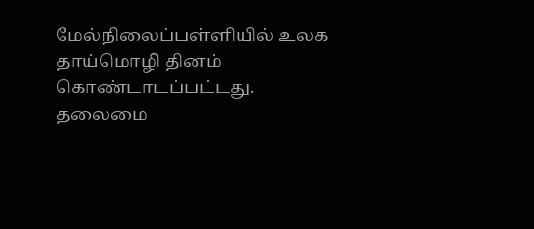மேல்நிலைப்பள்ளியில் உலக தாய்மொழி தினம் கொண்டாடப்பட்டது. தலைமை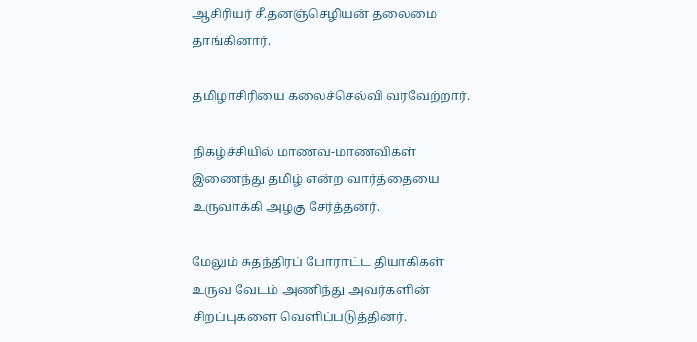ஆசிரியர் சீ.தனஞ்செழியன் தலைமை தாங்கினார்.

தமிழாசிரியை கலைச்செல்வி வரவேற்றார்.

நிகழ்ச்சியில் மாணவ-மாணவிகள் இணைந்து தமிழ் என்ற வார்த்தையை உருவாக்கி அழகு சேர்த்தனர்.

மேலும் சுதந்திரப் போராட்ட தியாகிகள் உருவ வேடம் அணிந்து அவர்களின் சிறப்புகளை வெளிப்படுத்தினர்.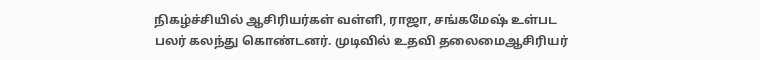நிகழ்ச்சியில் ஆசிரியர்கள் வள்ளி, ராஜா, சங்கமேஷ் உள்பட பலர் கலந்து கொண்டனர். முடிவில் உதவி தலைமைஆசிரியர்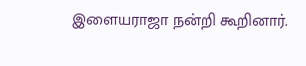இளையராஜா நன்றி கூறினார்.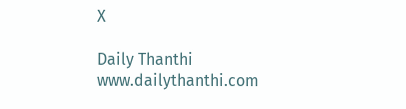X

Daily Thanthi
www.dailythanthi.com